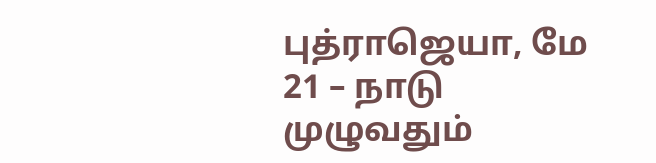புத்ராஜெயா, மே 21 – நாடு முழுவதும்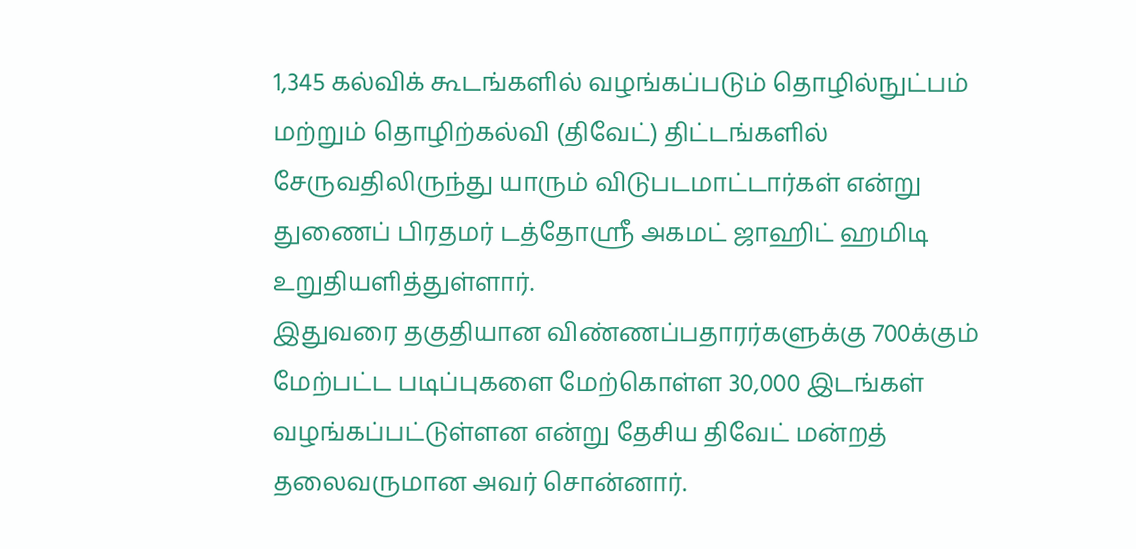1,345 கல்விக் கூடங்களில் வழங்கப்படும் தொழில்நுட்பம் மற்றும் தொழிற்கல்வி (திவேட்) திட்டங்களில் சேருவதிலிருந்து யாரும் விடுபடமாட்டார்கள் என்று துணைப் பிரதமர் டத்தோஸ்ரீ அகமட் ஜாஹிட் ஹமிடி உறுதியளித்துள்ளார்.
இதுவரை தகுதியான விண்ணப்பதாரர்களுக்கு 700க்கும் மேற்பட்ட படிப்புகளை மேற்கொள்ள 30,000 இடங்கள் வழங்கப்பட்டுள்ளன என்று தேசிய திவேட் மன்றத் தலைவருமான அவர் சொன்னார்.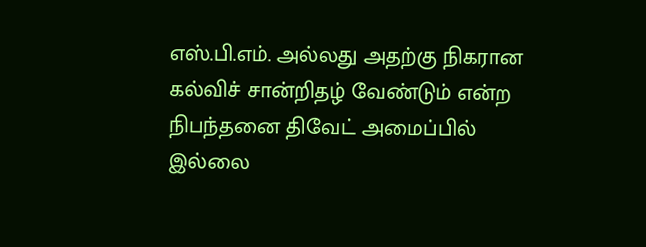எஸ்.பி.எம். அல்லது அதற்கு நிகரான கல்விச் சான்றிதழ் வேண்டும் என்ற நிபந்தனை திவேட் அமைப்பில் இல்லை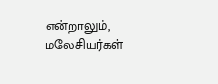என்றாலும், மலேசியர்கள்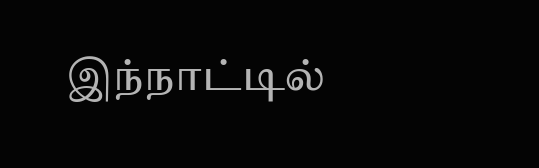இந்நாட்டில்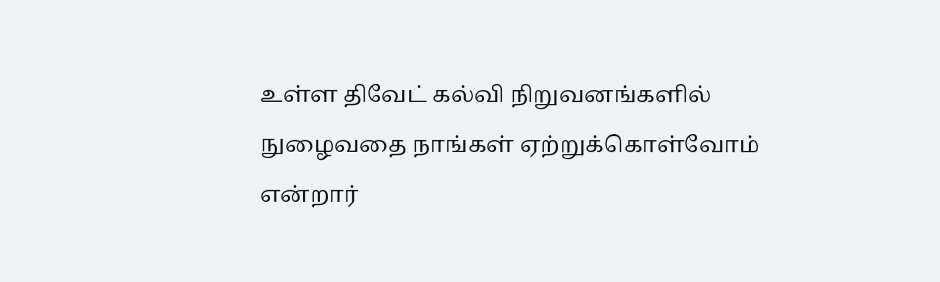உள்ள திவேட் கல்வி நிறுவனங்களில் நுழைவதை நாங்கள் ஏற்றுக்கொள்வோம் என்றார்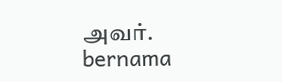அவர்.
bernama